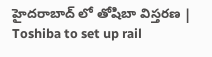హైదరాబాద్ లో తోషిబా విస్తరణ | Toshiba to set up rail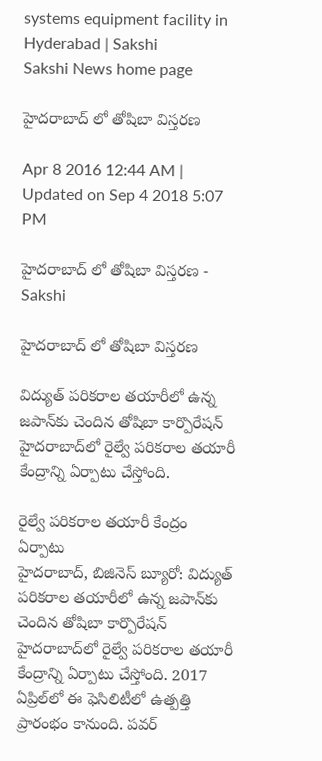systems equipment facility in Hyderabad | Sakshi
Sakshi News home page

హైదరాబాద్ లో తోషిబా విస్తరణ

Apr 8 2016 12:44 AM | Updated on Sep 4 2018 5:07 PM

హైదరాబాద్ లో తోషిబా విస్తరణ - Sakshi

హైదరాబాద్ లో తోషిబా విస్తరణ

విద్యుత్ పరికరాల తయారీలో ఉన్న జపాన్‌కు చెందిన తోషిబా కార్పొరేషన్ హైదరాబాద్‌లో రైల్వే పరికరాల తయారీ కేంద్రాన్ని ఏర్పాటు చేస్తోంది.

రైల్వే పరికరాల తయారీ కేంద్రం ఏర్పాటు
హైదరాబాద్, బిజినెస్ బ్యూరో: విద్యుత్ పరికరాల తయారీలో ఉన్న జపాన్‌కు చెందిన తోషిబా కార్పొరేషన్ హైదరాబాద్‌లో రైల్వే పరికరాల తయారీ కేంద్రాన్ని ఏర్పాటు చేస్తోంది. 2017 ఏప్రిల్‌లో ఈ ఫెసిలిటీలో ఉత్పత్తి ప్రారంభం కానుంది. పవర్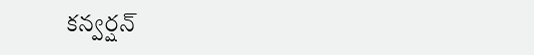కన్వర్షన్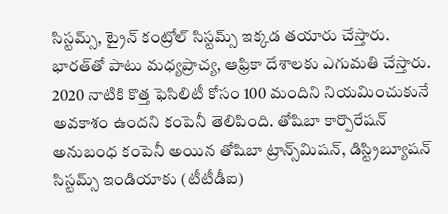సిస్టమ్స్, ట్రైన్ కంట్రోల్ సిస్టమ్స్ ఇక్కడ తయారు చేస్తారు. భారత్‌తో పాటు మధ్యప్రాచ్య, ఆఫ్రికా దేశాలకు ఎగుమతి చేస్తారు. 2020 నాటికి కొత్త ఫెసిలిటీ కోసం 100 మందిని నియమించుకునే అవకాశం ఉందని కంపెనీ తెలిపింది. తోషిబా కార్పొరేషన్ అనుబంధ కంపెనీ అయిన తోషిబా ట్రాన్స్‌మిషన్, డిస్ట్రిబ్యూషన్ సిస్టమ్స్ ఇండియాకు (టీటీడీఐ)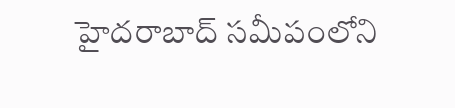హైదరాబాద్ సమీపంలోని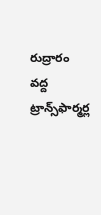రుద్రారం వద్ద ట్రాన్స్‌ఫార్మర్ల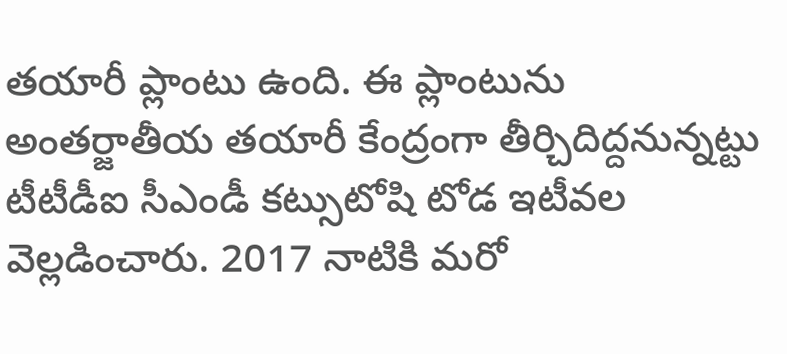తయారీ ప్లాంటు ఉంది. ఈ ప్లాంటును అంతర్జాతీయ తయారీ కేంద్రంగా తీర్చిదిద్దనున్నట్టు టీటీడీఐ సీఎండీ కట్సుటోషి టోడ ఇటీవల వెల్లడించారు. 2017 నాటికి మరో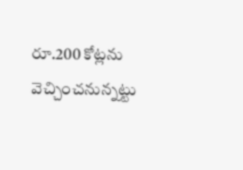రూ.200 కోట్లను వెచ్చించనున్నట్టు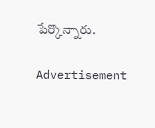పేర్కొన్నారు.

Advertisement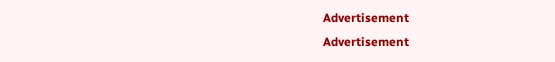Advertisement
Advertisement